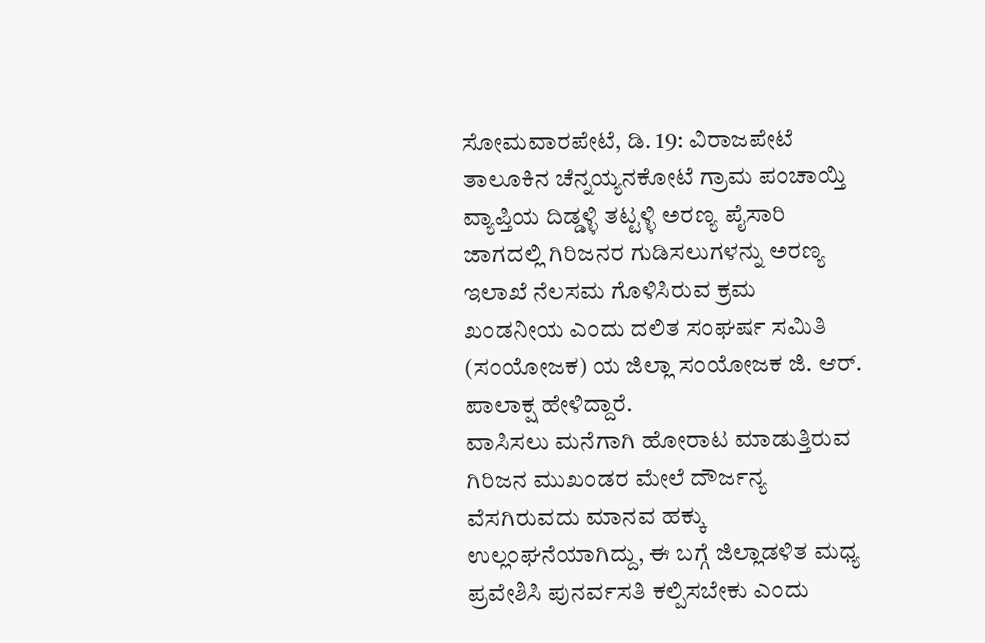ಸೋಮವಾರಪೇಟೆ, ಡಿ. 19: ವಿರಾಜಪೇಟೆ ತಾಲೂಕಿನ ಚೆನ್ನಯ್ಯನಕೋಟೆ ಗ್ರಾಮ ಪಂಚಾಯ್ತಿ ವ್ಯಾಪ್ತಿಯ ದಿಡ್ಡಳ್ಳಿ ತಟ್ಟಳ್ಳಿ ಅರಣ್ಯ ಪೈಸಾರಿ ಜಾಗದಲ್ಲಿ ಗಿರಿಜನರ ಗುಡಿಸಲುಗಳನ್ನು ಅರಣ್ಯ ಇಲಾಖೆ ನೆಲಸಮ ಗೊಳಿಸಿರುವ ಕ್ರಮ ಖಂಡನೀಯ ಎಂದು ದಲಿತ ಸಂಘರ್ಷ ಸಮಿತಿ (ಸಂಯೋಜಕ) ಯ ಜಿಲ್ಲಾ ಸಂಯೋಜಕ ಜಿ. ಆರ್. ಪಾಲಾಕ್ಷ ಹೇಳಿದ್ದಾರೆ.
ವಾಸಿಸಲು ಮನೆಗಾಗಿ ಹೋರಾಟ ಮಾಡುತ್ತಿರುವ ಗಿರಿಜನ ಮುಖಂಡರ ಮೇಲೆ ದೌರ್ಜನ್ಯ ವೆಸಗಿರುವದು ಮಾನವ ಹಕ್ಕು ಉಲ್ಲಂಘನೆಯಾಗಿದ್ದು, ಈ ಬಗ್ಗೆ ಜಿಲ್ಲಾಡಳಿತ ಮಧ್ಯ ಪ್ರವೇಶಿಸಿ ಪುನರ್ವಸತಿ ಕಲ್ಪಿಸಬೇಕು ಎಂದು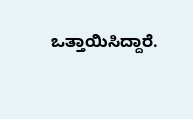ಒತ್ತಾಯಿಸಿದ್ದಾರೆ.